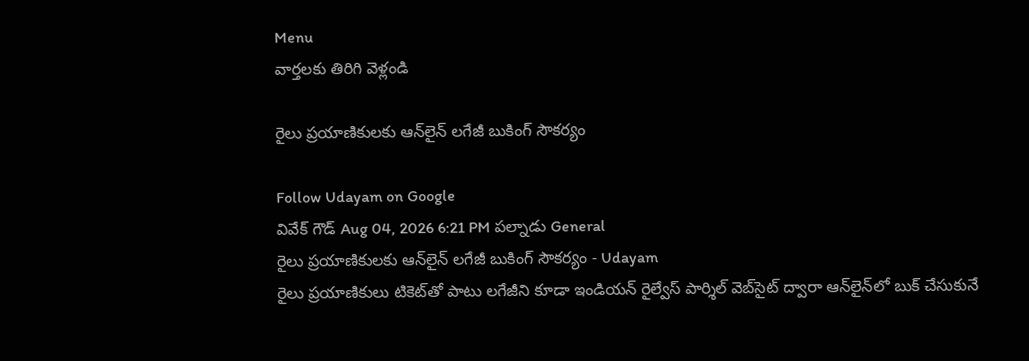Menu
వార్తలకు తిరిగి వెళ్లండి

రైలు ప్రయాణికులకు ఆన్‌లైన్ లగేజీ బుకింగ్ సౌకర్యం

Follow Udayam on Google
వివేక్ గౌడ్ Aug 04, 2026 6:21 PM పల్నాడు General
రైలు ప్రయాణికులకు ఆన్‌లైన్ లగేజీ బుకింగ్ సౌకర్యం - Udayam
రైలు ప్రయాణికులు టికెట్‌తో పాటు లగేజీని కూడా ఇండియన్ రైల్వేస్ పార్శిల్ వెబ్‌సైట్ ద్వారా ఆన్‌లైన్‌లో బుక్ చేసుకునే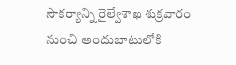సౌకర్యాన్ని రైల్వేశాఖ శుక్రవారం నుంచి అందుబాటులోకి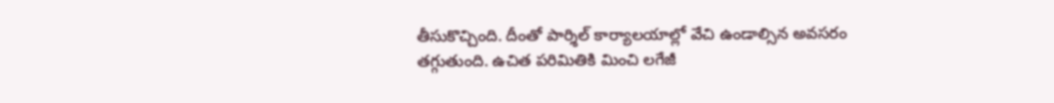తీసుకొచ్చింది. దీంతో పార్శిల్ కార్యాలయాల్లో వేచి ఉండాల్సిన అవసరం తగ్గుతుంది. ఉచిత పరిమితికి మించి లగేజీ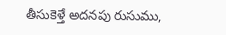తీసుకెళ్తే అదనపు రుసుము,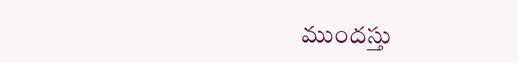ముందస్తు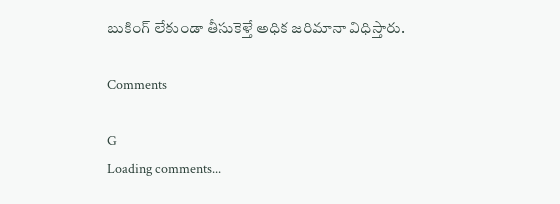బుకింగ్ లేకుండా తీసుకెళ్తే అధిక జరిమానా విధిస్తారు.

Comments

G
Loading comments...